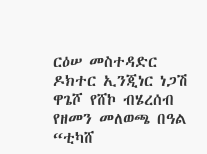ርዕሠ መስተዳድር ዶክተር ኢንጂነር ነጋሽ ዋጌሾ የሸኮ ብሄረሰብ የዘመን መለወጫ በዓል “ቲካሸ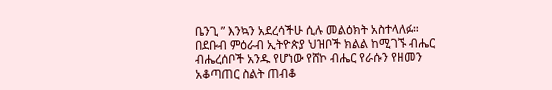ቤንጊ ” እንኳን አደረሳችሁ ሲሉ መልዕክት አስተላለፉ።
በደቡብ ምዕራብ ኢትዮጵያ ህዝቦች ክልል ከሚገኙ ብሔር ብሔረሰቦች አንዱ የሆነው የሸኮ ብሔር የራሱን የዘመን አቆጣጠር ስልት ጠብቆ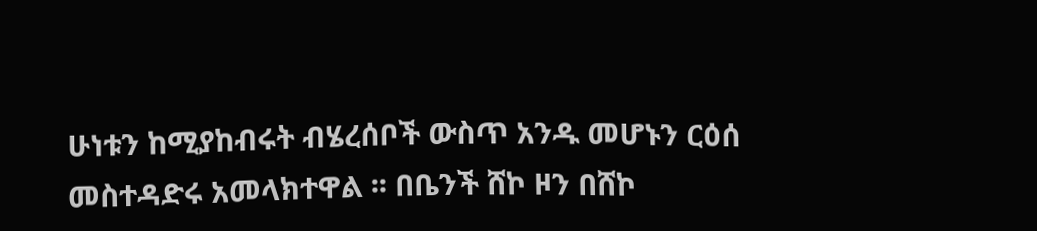ሁነቱን ከሚያከብሩት ብሄረሰቦች ውስጥ አንዱ መሆኑን ርዕሰ መስተዳድሩ አመላክተዋል ፡፡ በቤንች ሸኮ ዞን በሸኮ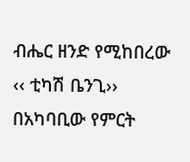ብሔር ዘንድ የሚከበረው ‹‹ ቲካሽ ቤንጊ›› በአካባቢው የምርት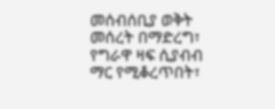መሰብሰቢያ ወቅት መሰረት በማድረግ፣ የግራዋ ዛፍ ሲያብብ ማር የሚቆረጥበት፣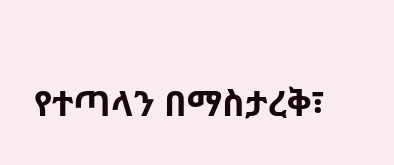የተጣላን በማስታረቅ፣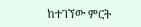ከተገኘው ምርት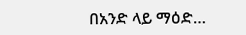በአንድ ላይ ማዕድ…